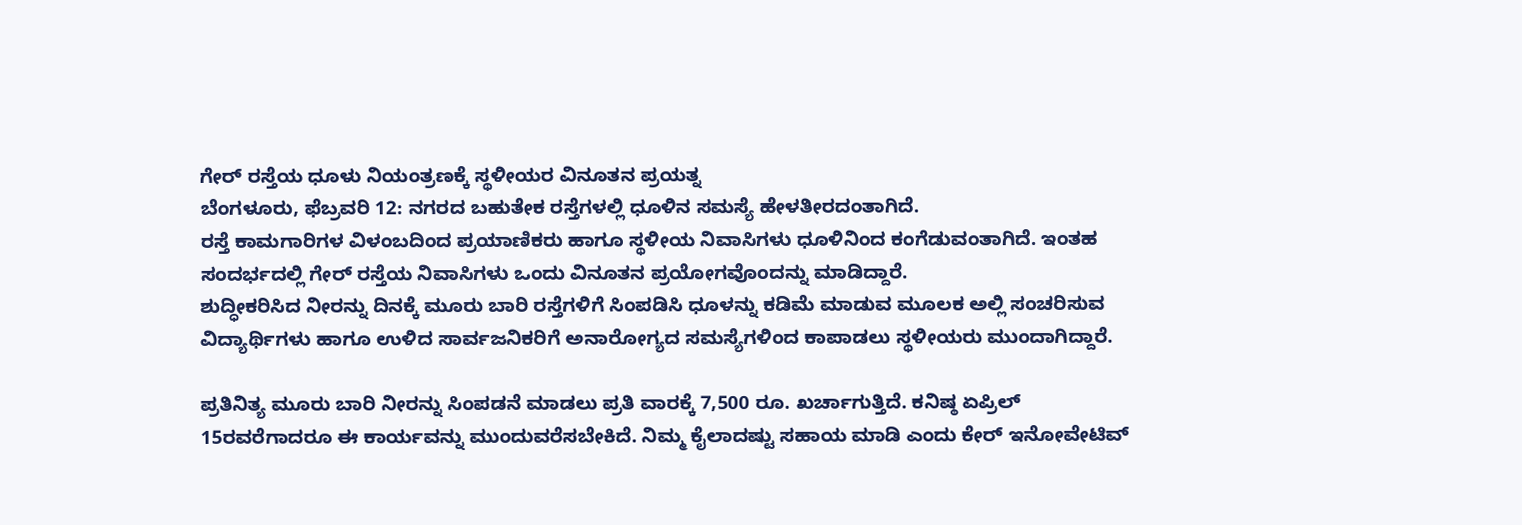ಗೇರ್ ರಸ್ತೆಯ ಧೂಳು ನಿಯಂತ್ರಣಕ್ಕೆ ಸ್ಥಳೀಯರ ವಿನೂತನ ಪ್ರಯತ್ನ
ಬೆಂಗಳೂರು, ಫೆಬ್ರವರಿ 12: ನಗರದ ಬಹುತೇಕ ರಸ್ತೆಗಳಲ್ಲಿ ಧೂಳಿನ ಸಮಸ್ಯೆ ಹೇಳತೀರದಂತಾಗಿದೆ.
ರಸ್ತೆ ಕಾಮಗಾರಿಗಳ ವಿಳಂಬದಿಂದ ಪ್ರಯಾಣಿಕರು ಹಾಗೂ ಸ್ಥಳೀಯ ನಿವಾಸಿಗಳು ಧೂಳಿನಿಂದ ಕಂಗೆಡುವಂತಾಗಿದೆ. ಇಂತಹ ಸಂದರ್ಭದಲ್ಲಿ ಗೇರ್ ರಸ್ತೆಯ ನಿವಾಸಿಗಳು ಒಂದು ವಿನೂತನ ಪ್ರಯೋಗವೊಂದನ್ನು ಮಾಡಿದ್ದಾರೆ.
ಶುದ್ಧೀಕರಿಸಿದ ನೀರನ್ನು ದಿನಕ್ಕೆ ಮೂರು ಬಾರಿ ರಸ್ತೆಗಳಿಗೆ ಸಿಂಪಡಿಸಿ ಧೂಳನ್ನು ಕಡಿಮೆ ಮಾಡುವ ಮೂಲಕ ಅಲ್ಲಿ ಸಂಚರಿಸುವ ವಿದ್ಯಾರ್ಥಿಗಳು ಹಾಗೂ ಉಳಿದ ಸಾರ್ವಜನಿಕರಿಗೆ ಅನಾರೋಗ್ಯದ ಸಮಸ್ಯೆಗಳಿಂದ ಕಾಪಾಡಲು ಸ್ಥಳೀಯರು ಮುಂದಾಗಿದ್ದಾರೆ.

ಪ್ರತಿನಿತ್ಯ ಮೂರು ಬಾರಿ ನೀರನ್ನು ಸಿಂಪಡನೆ ಮಾಡಲು ಪ್ರತಿ ವಾರಕ್ಕೆ 7,500 ರೂ. ಖರ್ಚಾಗುತ್ತಿದೆ. ಕನಿಷ್ಠ ಏಪ್ರಿಲ್ 15ರವರೆಗಾದರೂ ಈ ಕಾರ್ಯವನ್ನು ಮುಂದುವರೆಸಬೇಕಿದೆ. ನಿಮ್ಮ ಕೈಲಾದಷ್ಟು ಸಹಾಯ ಮಾಡಿ ಎಂದು ಕೇರ್ ಇನೋವೇಟಿವ್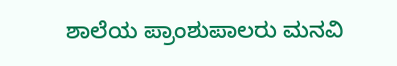ಶಾಲೆಯ ಪ್ರಾಂಶುಪಾಲರು ಮನವಿ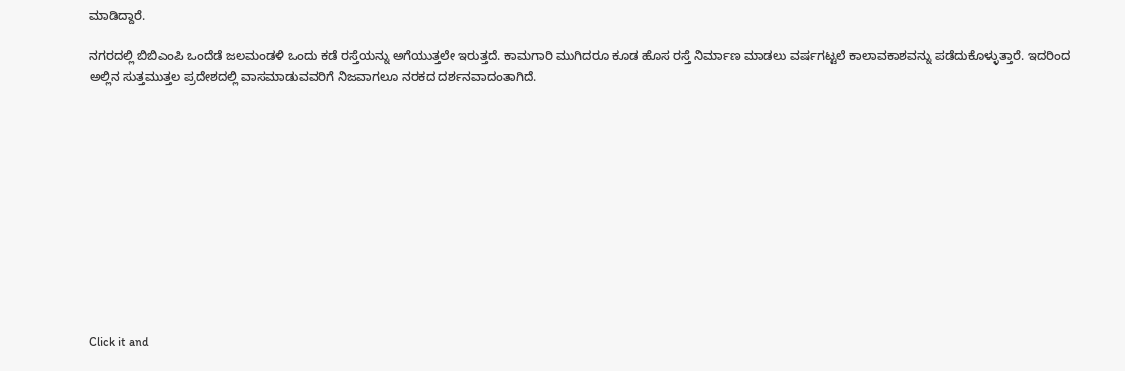ಮಾಡಿದ್ದಾರೆ.

ನಗರದಲ್ಲಿ ಬಿಬಿಎಂಪಿ ಒಂದೆಡೆ ಜಲಮಂಡಳಿ ಒಂದು ಕಡೆ ರಸ್ತೆಯನ್ನು ಅಗೆಯುತ್ತಲೇ ಇರುತ್ತದೆ. ಕಾಮಗಾರಿ ಮುಗಿದರೂ ಕೂಡ ಹೊಸ ರಸ್ತೆ ನಿರ್ಮಾಣ ಮಾಡಲು ವರ್ಷಗಟ್ಟಲೆ ಕಾಲಾವಕಾಶವನ್ನು ಪಡೆದುಕೊಳ್ಳುತ್ತಾರೆ. ಇದರಿಂದ ಅಲ್ಲಿನ ಸುತ್ತಮುತ್ತಲ ಪ್ರದೇಶದಲ್ಲಿ ವಾಸಮಾಡುವವರಿಗೆ ನಿಜವಾಗಲೂ ನರಕದ ದರ್ಶನವಾದಂತಾಗಿದೆ.












Click it and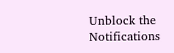Unblock the Notifications